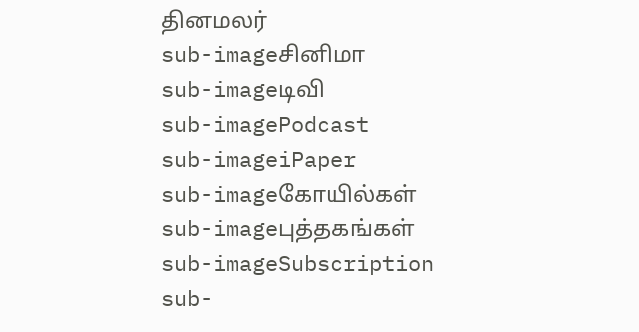தினமலர்
sub-imageசினிமா
sub-imageடிவி
sub-imagePodcast
sub-imageiPaper
sub-imageகோயில்கள்
sub-imageபுத்தகங்கள்
sub-imageSubscription
sub-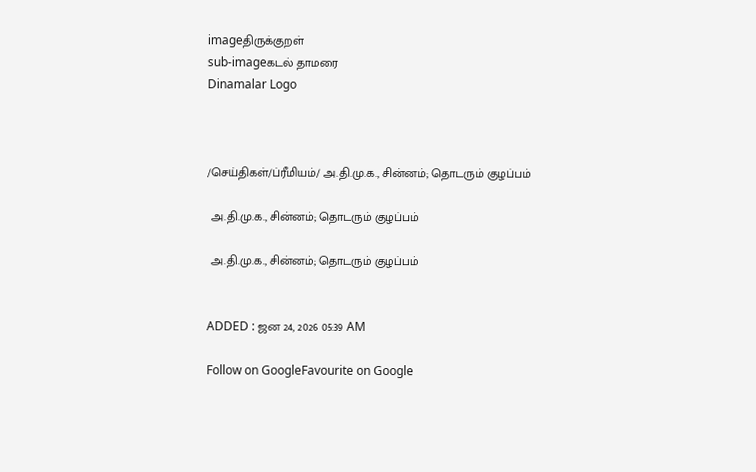imageதிருக்குறள்
sub-imageகடல் தாமரை
Dinamalar Logo



/செய்திகள்/ப்ரீமியம்/ அ.தி.மு.க., சின்னம்; தொடரும் குழப்பம்

 அ.தி.மு.க., சின்னம்; தொடரும் குழப்பம்

 அ.தி.மு.க., சின்னம்; தொடரும் குழப்பம்


ADDED : ஜன 24, 2026 05:39 AM

Follow on GoogleFavourite on Google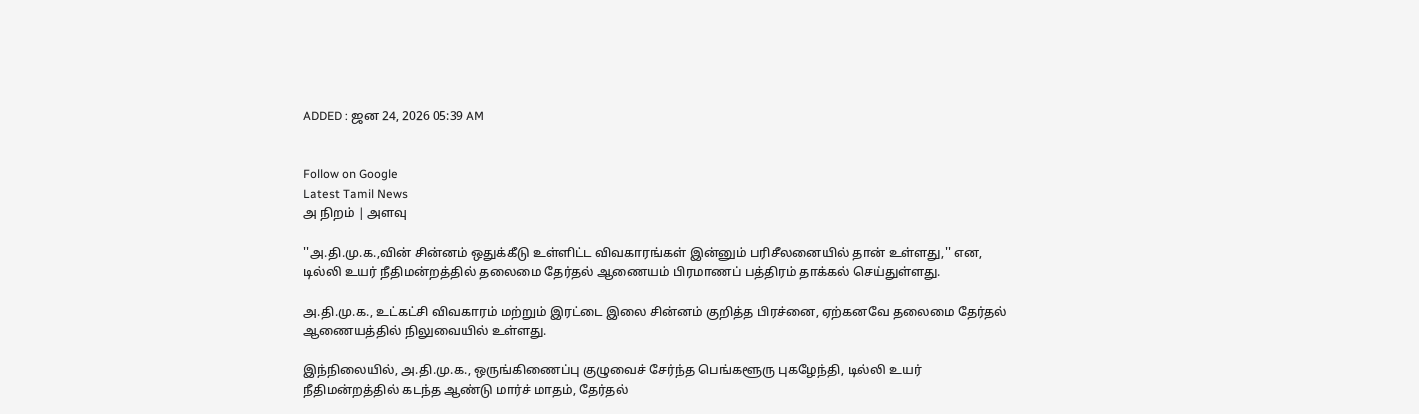ADDED : ஜன 24, 2026 05:39 AM


Follow on Google
Latest Tamil News
அ நிறம் | அளவு

''அ.தி.மு.க.,வின் சின்னம் ஒதுக்கீடு உள்ளிட்ட விவகாரங்கள் இன்னும் பரிசீலனையில் தான் உள்ளது,'' என, டில்லி உயர் நீதிமன்றத்தில் தலைமை தேர்தல் ஆணையம் பிரமாணப் பத்திரம் தாக்கல் செய்துள்ளது.

அ.தி.மு.க., உட்கட்சி விவகாரம் மற்றும் இரட்டை இலை சின்னம் குறித்த பிரச்னை, ஏற்கனவே தலைமை தேர்தல் ஆணையத்தில் நிலுவையில் உள்ளது.

இந்நிலையில், அ.தி.மு.க., ஒருங்கிணைப்பு குழுவைச் சேர்ந்த பெங்களூரு புகழேந்தி, டில்லி உயர் நீதிமன்றத்தில் கடந்த ஆண்டு மார்ச் மாதம், தேர்தல்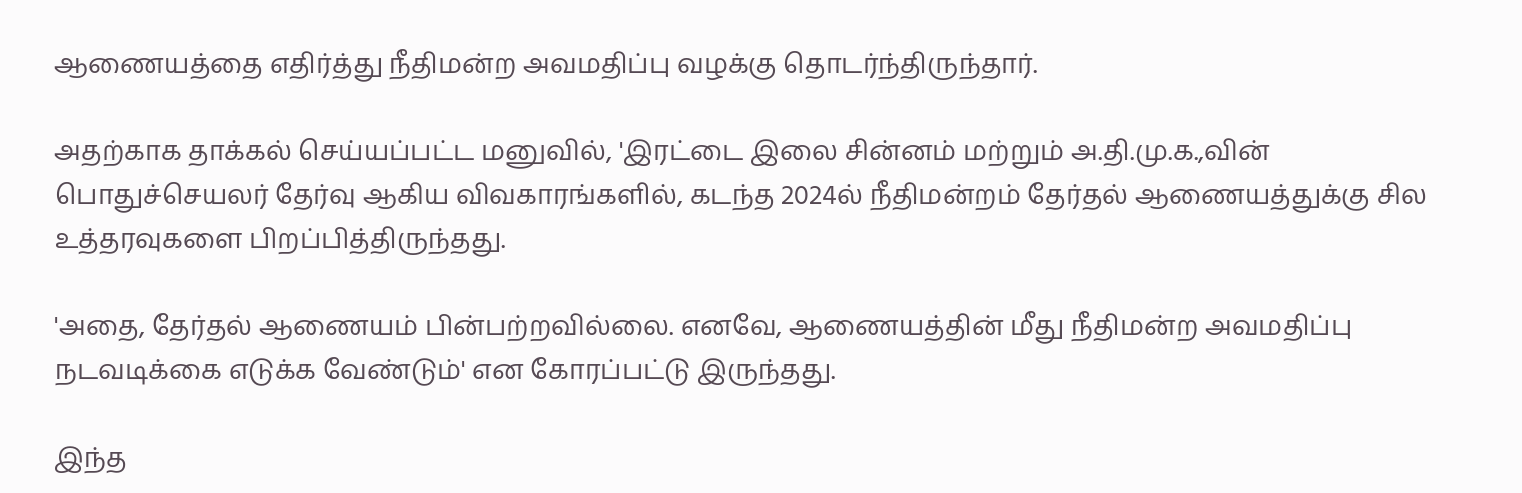ஆணையத்தை எதிர்த்து நீதிமன்ற அவமதிப்பு வழக்கு தொடர்ந்திருந்தார்.

அதற்காக தாக்கல் செய்யப்பட்ட மனுவில், 'இரட்டை இலை சின்னம் மற்றும் அ.தி.மு.க.,வின் பொதுச்செயலர் தேர்வு ஆகிய விவகாரங்களில், கடந்த 2024ல் நீதிமன்றம் தேர்தல் ஆணையத்துக்கு சில உத்தரவுகளை பிறப்பித்திருந்தது.

'அதை, தேர்தல் ஆணையம் பின்பற்றவில்லை. எனவே, ஆணையத்தின் மீது நீதிமன்ற அவமதிப்பு நடவடிக்கை எடுக்க வேண்டும்' என கோரப்பட்டு இருந்தது.

இந்த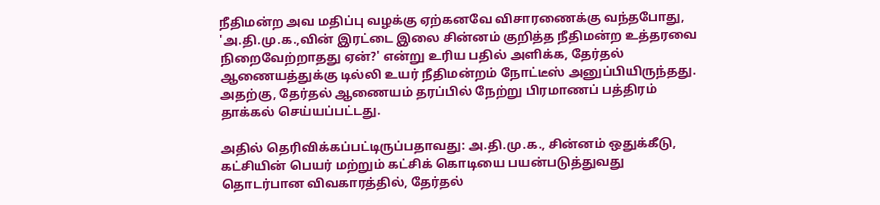நீதிமன்ற அவ மதிப்பு வழக்கு ஏற்கனவே விசாரணைக்கு வந்தபோது, 'அ.தி.மு.க.,வின் இரட்டை இலை சின்னம் குறித்த நீதிமன்ற உத்தரவை நிறைவேற்றாதது ஏன்?' என்று உரிய பதில் அளிக்க, தேர்தல் ஆணையத்துக்கு டில்லி உயர் நீதிமன்றம் நோட்டீஸ் அனுப்பியிருந்தது. அதற்கு, தேர்தல் ஆணையம் தரப்பில் நேற்று பிரமாணப் பத்திரம் தாக்கல் செய்யப்பட்டது.

அதில் தெரிவிக்கப்பட்டிருப்பதாவது: அ.தி.மு.க., சின்னம் ஒதுக்கீடு, கட்சியின் பெயர் மற்றும் கட்சிக் கொடியை பயன்படுத்துவது தொடர்பான விவகாரத்தில், தேர்தல்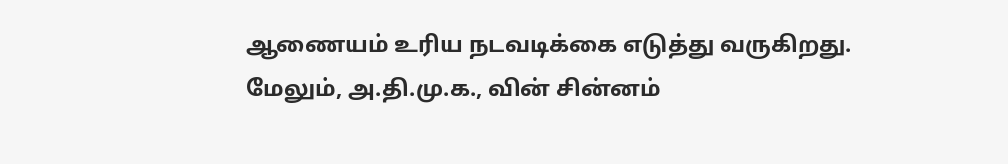ஆணையம் உரிய நடவடிக்கை எடுத்து வருகிறது. மேலும், அ.தி.மு.க., வின் சின்னம்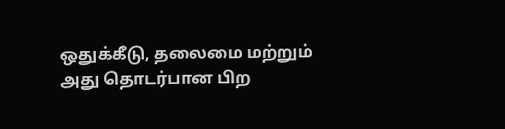ஒதுக்கீடு, தலைமை மற்றும் அது தொடர்பான பிற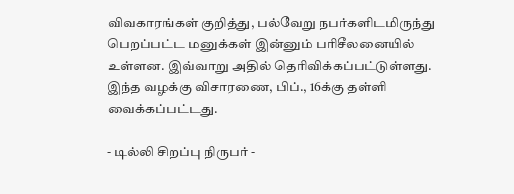விவகாரங்கள் குறித்து, பல்வேறு நபர்களிடமிருந்து பெறப்பட்ட மனுக்கள் இன்னும் பரிசீலனையில் உள்ளன. இவ்வாறு அதில் தெரிவிக்கப்பட்டுள்ளது. இந்த வழக்கு விசாரணை, பிப்., 16க்கு தள்ளி வைக்கப்பட்டது.

- டில்லி சிறப்பு நிருபர் -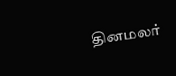தினமலர்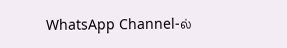WhatsApp Channel-ல்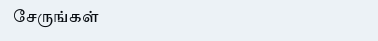சேருங்கள்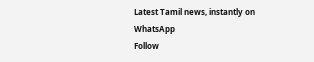Latest Tamil news, instantly on WhatsApp
Follow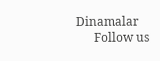Dinamalar
      Follow us